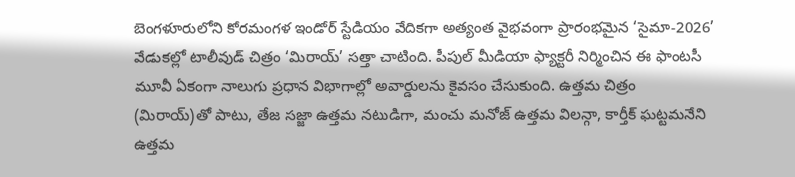బెంగళూరులోని కోరమంగళ ఇండోర్ స్టేడియం వేదికగా అత్యంత వైభవంగా ప్రారంభమైన ‘సైమా-2026’ వేడుకల్లో టాలీవుడ్ చిత్రం ‘మిరాయ్’ సత్తా చాటింది. పీపుల్ మీడియా ఫ్యాక్టరీ నిర్మించిన ఈ ఫాంటసీ మూవీ ఏకంగా నాలుగు ప్రధాన విభాగాల్లో అవార్డులను కైవసం చేసుకుంది. ఉత్తమ చిత్రం (మిరాయ్)తో పాటు, తేజ సజ్జా ఉత్తమ నటుడిగా, మంచు మనోజ్ ఉత్తమ విలన్గా, కార్తీక్ ఘట్టమనేని ఉత్తమ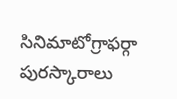సినిమాటోగ్రాఫర్గా పురస్కారాలు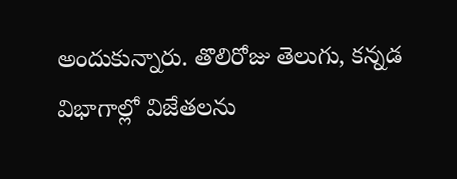అందుకున్నారు. తొలిరోజు తెలుగు, కన్నడ విభాగాల్లో విజేతలను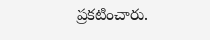ప్రకటించారు.